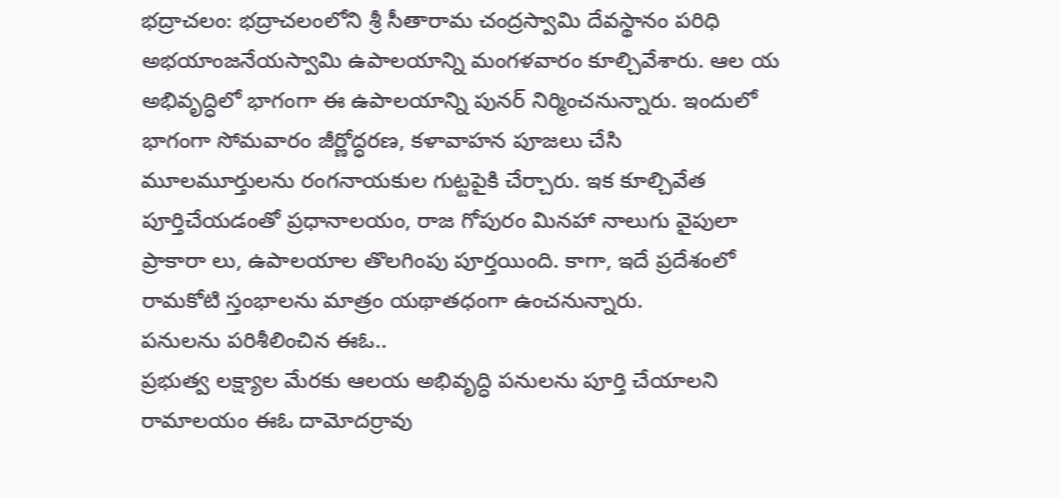భద్రాచలం: భద్రాచలంలోని శ్రీ సీతారామ చంద్రస్వామి దేవస్థానం పరిధి అభయాంజనేయస్వామి ఉపాలయాన్ని మంగళవారం కూల్చివేశారు. ఆల య అభివృద్ధిలో భాగంగా ఈ ఉపాలయాన్ని పునర్ నిర్మించనున్నారు. ఇందులో భాగంగా సోమవారం జీర్ణోద్ధరణ, కళావాహన పూజలు చేసి మూలమూర్తులను రంగనాయకుల గుట్టపైకి చేర్చారు. ఇక కూల్చివేత పూర్తిచేయడంతో ప్రధానాలయం, రాజ గోపురం మినహా నాలుగు వైపులా ప్రాకారా లు, ఉపాలయాల తొలగింపు పూర్తయింది. కాగా, ఇదే ప్రదేశంలో రామకోటి స్తంభాలను మాత్రం యథాతధంగా ఉంచనున్నారు.
పనులను పరిశీలించిన ఈఓ..
ప్రభుత్వ లక్ష్యాల మేరకు ఆలయ అభివృద్ధి పనులను పూర్తి చేయాలని రామాలయం ఈఓ దామోదర్రావు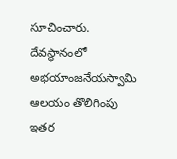సూచించారు. దేవస్థానంలో అభయాంజనేయస్వామి ఆలయం తొలిగింపు ఇతర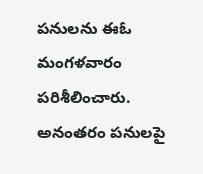పనులను ఈఓ మంగళవారం పరిశీలించారు. అనంతరం పనులపై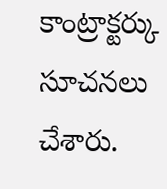కాంట్రాక్టర్కు సూచనలు చేశారు.